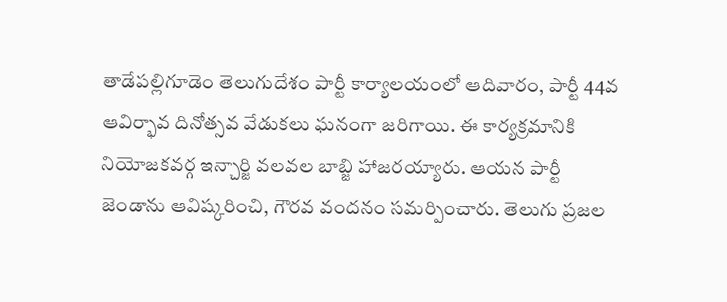తాడేపల్లిగూడెం తెలుగుదేశం పార్టీ కార్యాలయంలో ఆదివారం, పార్టీ 44వ ఆవిర్భావ దినోత్సవ వేడుకలు ఘనంగా జరిగాయి. ఈ కార్యక్రమానికి నియోజకవర్గ ఇన్చార్జి వలవల బాబ్జి హాజరయ్యారు. ఆయన పార్టీ జెండాను ఆవిష్కరించి, గౌరవ వందనం సమర్పించారు. తెలుగు ప్రజల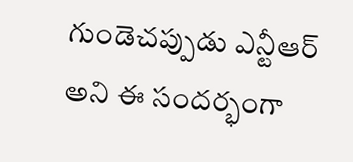గుండెచప్పుడు ఎన్టీఆర్ అని ఈ సందర్భంగా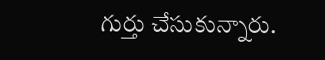గుర్తు చేసుకున్నారు.